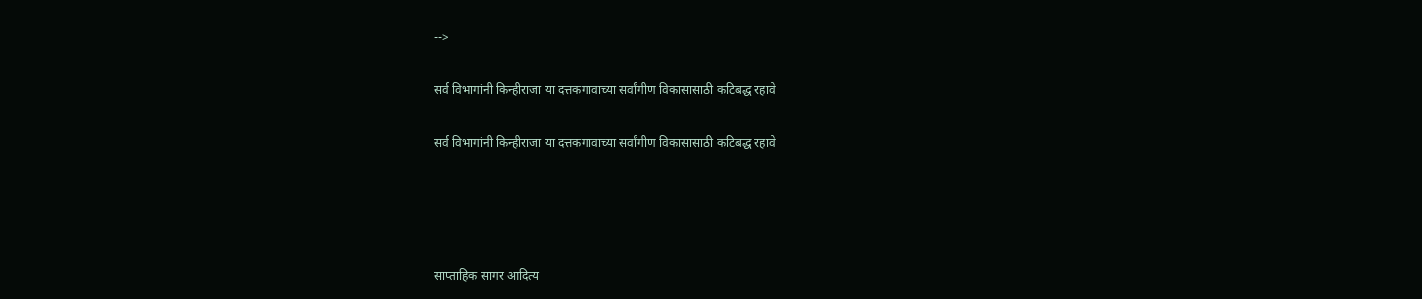-->

सर्व विभागांनी किन्हीराजा या दत्तकगावाच्या सर्वांगीण विकासासाठी कटिबद्ध रहावे

सर्व विभागांनी किन्हीराजा या दत्तकगावाच्या सर्वांगीण विकासासाठी कटिबद्ध रहावे




साप्ताहिक सागर आदित्य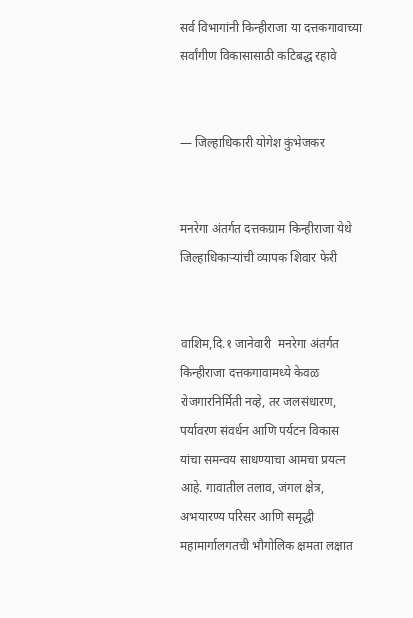सर्व विभागांनी किन्हीराजा या दत्तकगावाच्या सर्वांगीण विकासासाठी कटिबद्ध रहावे


— जिल्हाधिकारी योगेश कुंभेजकर


मनरेगा अंतर्गत दत्तकग्राम किन्हीराजा येथे जिल्हाधिकाऱ्यांची व्यापक शिवार फेरी


वाशिम,दि.१ जानेवारी  मनरेगा अंतर्गत किन्हीराजा दत्तकगावामध्ये केवळ रोजगारनिर्मिती नव्हे, तर जलसंधारण, पर्यावरण संवर्धन आणि पर्यटन विकास यांचा समन्वय साधण्याचा आमचा प्रयत्न आहे. गावातील तलाव, जंगल क्षेत्र, अभयारण्य परिसर आणि समृद्धी महामार्गालगतची भौगोलिक क्षमता लक्षात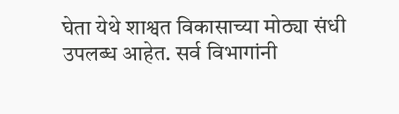घेता येथे शाश्वत विकासाच्या मोठ्या संधी उपलब्ध आहेत. सर्व विभागांनी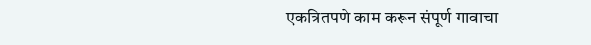एकत्रितपणे काम करून संपूर्ण गावाचा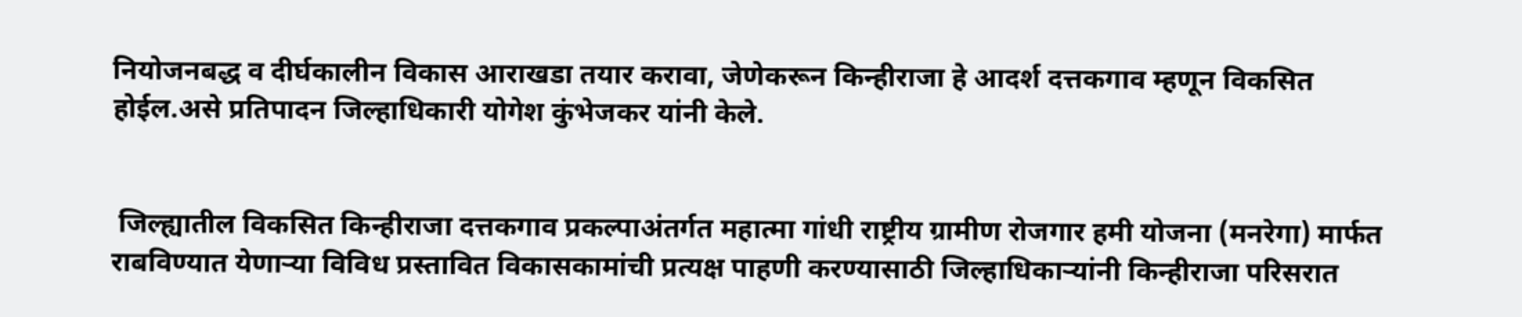नियोजनबद्ध व दीर्घकालीन विकास आराखडा तयार करावा, जेणेकरून किन्हीराजा हे आदर्श दत्तकगाव म्हणून विकसित होईल.असे प्रतिपादन जिल्हाधिकारी योगेश कुंभेजकर यांनी केले.


 जिल्ह्यातील विकसित किन्हीराजा दत्तकगाव प्रकल्पाअंतर्गत महात्मा गांधी राष्ट्रीय ग्रामीण रोजगार हमी योजना (मनरेगा) मार्फत राबविण्यात येणाऱ्या विविध प्रस्तावित विकासकामांची प्रत्यक्ष पाहणी करण्यासाठी जिल्हाधिकाऱ्यांनी किन्हीराजा परिसरात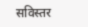सविस्तर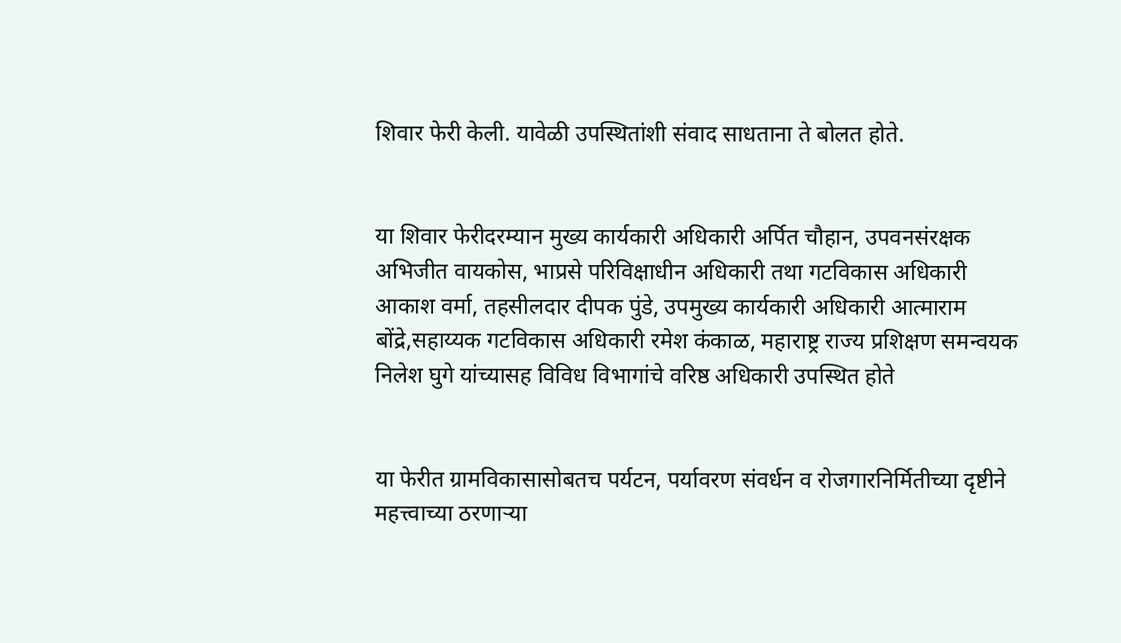शिवार फेरी केली. यावेळी उपस्थितांशी संवाद साधताना ते बोलत होते.


या शिवार फेरीदरम्यान मुख्य कार्यकारी अधिकारी अर्पित चौहान, उपवनसंरक्षक अभिजीत वायकोस, भाप्रसे परिविक्षाधीन अधिकारी तथा गटविकास अधिकारी आकाश वर्मा, तहसीलदार दीपक पुंडे, उपमुख्य कार्यकारी अधिकारी आत्माराम बोंद्रे,सहाय्यक गटविकास अधिकारी रमेश कंकाळ, महाराष्ट्र राज्य प्रशिक्षण समन्वयक निलेश घुगे यांच्यासह विविध विभागांचे वरिष्ठ अधिकारी उपस्थित होते


या फेरीत ग्रामविकासासोबतच पर्यटन, पर्यावरण संवर्धन व रोजगारनिर्मितीच्या दृष्टीने महत्त्वाच्या ठरणाऱ्या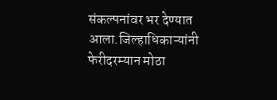संकल्पनांवर भर देण्यात आला.जिल्हाधिकाऱ्यांनी फेरीदरम्यान मोठा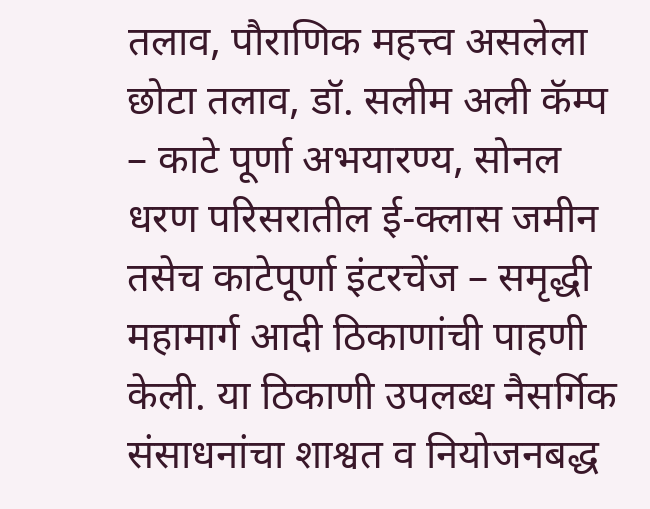तलाव, पौराणिक महत्त्व असलेला छोटा तलाव, डॉ. सलीम अली कॅम्प – काटे पूर्णा अभयारण्य, सोनल धरण परिसरातील ई-क्लास जमीन तसेच काटेपूर्णा इंटरचेंज – समृद्धी महामार्ग आदी ठिकाणांची पाहणी केली. या ठिकाणी उपलब्ध नैसर्गिक संसाधनांचा शाश्वत व नियोजनबद्ध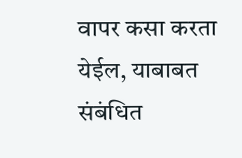वापर कसा करता येईल, याबाबत संबंधित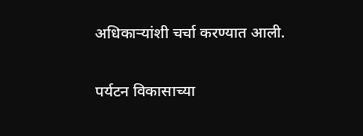अधिकाऱ्यांशी चर्चा करण्यात आली.


पर्यटन विकासाच्या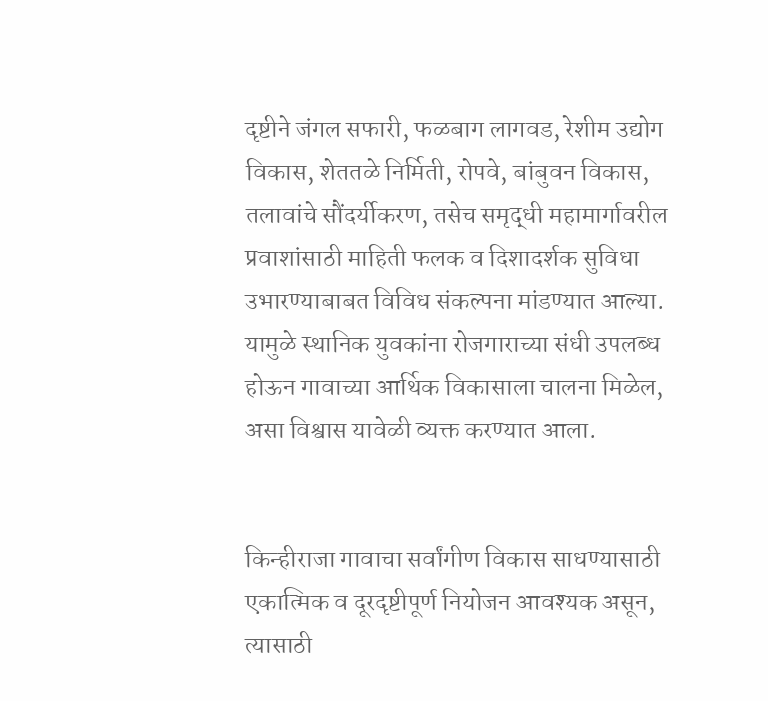दृष्टीने जंगल सफारी, फळबाग लागवड, रेशीम उद्योग विकास, शेततळे निर्मिती, रोपवे, बांबुवन विकास, तलावांचे सौंदर्यीकरण, तसेच समृद्धी महामार्गावरील प्रवाशांसाठी माहिती फलक व दिशादर्शक सुविधा उभारण्याबाबत विविध संकल्पना मांडण्यात आल्या. यामुळे स्थानिक युवकांना रोजगाराच्या संधी उपलब्ध होऊन गावाच्या आर्थिक विकासाला चालना मिळेल, असा विश्वास यावेळी व्यक्त करण्यात आला.


किन्हीराजा गावाचा सर्वांगीण विकास साधण्यासाठी एकात्मिक व दूरदृष्टीपूर्ण नियोजन आवश्यक असून, त्यासाठी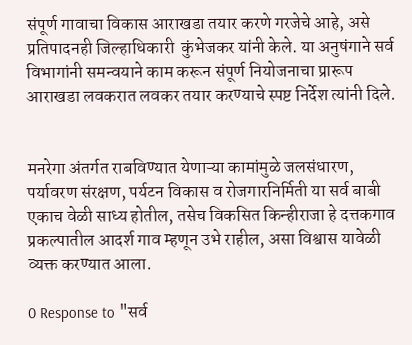संपूर्ण गावाचा विकास आराखडा तयार करणे गरजेचे आहे, असे प्रतिपादनही जिल्हाधिकारी  कुंभेजकर यांनी केले. या अनुषंगाने सर्व विभागांनी समन्वयाने काम करून संपूर्ण नियोजनाचा प्रारूप आराखडा लवकरात लवकर तयार करण्याचे स्पष्ट निर्देश त्यांनी दिले.


मनरेगा अंतर्गत राबविण्यात येणाऱ्या कामांमुळे जलसंधारण, पर्यावरण संरक्षण, पर्यटन विकास व रोजगारनिर्मिती या सर्व बाबी एकाच वेळी साध्य होतील, तसेच विकसित किन्हीराजा हे दत्तकगाव प्रकल्पातील आदर्श गाव म्हणून उभे राहील, असा विश्वास यावेळी व्यक्त करण्यात आला.

0 Response to "सर्व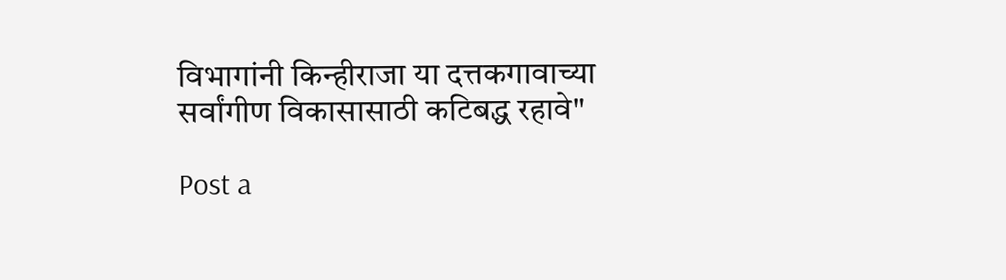विभागांनी किन्हीराजा या दत्तकगावाच्या सर्वांगीण विकासासाठी कटिबद्ध रहावे"

Post a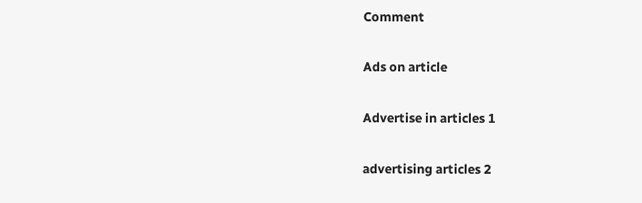Comment

Ads on article

Advertise in articles 1

advertising articles 2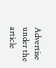Advertise under the article